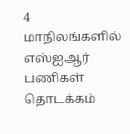4 மாநிலங்களில் எஸ்ஐஆர் பணிகள் தொடக்கம்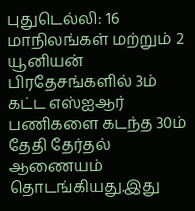புதுடெல்லி: 16 மாநிலங்கள் மற்றும் 2 யூனியன் பிரதேசங்களில் 3ம் கட்ட எஸ்ஐஆர் பணிகளை கடந்த 30ம் தேதி தேர்தல் ஆணையம் தொடங்கியது.இது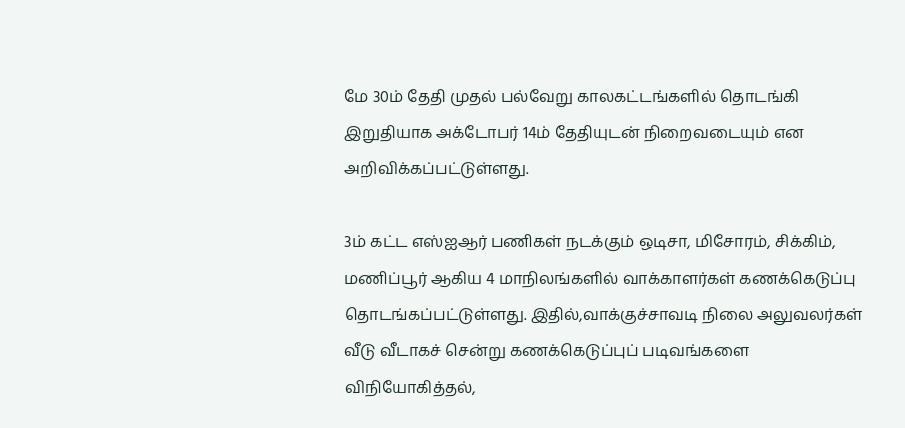மே 30ம் தேதி முதல் பல்வேறு காலகட்டங்களில் தொடங்கி இறுதியாக அக்டோபர் 14ம் தேதியுடன் நிறைவடையும் என அறிவிக்கப்பட்டுள்ளது.

3ம் கட்ட எஸ்ஐஆர் பணிகள் நடக்கும் ஒடிசா, மிசோரம், சிக்கிம், மணிப்பூர் ஆகிய 4 மாநிலங்களில் வாக்காளர்கள் கணக்கெடுப்பு தொடங்கப்பட்டுள்ளது. இதில்,வாக்குச்சாவடி நிலை அலுவலர்கள் வீடு வீடாகச் சென்று கணக்கெடுப்புப் படிவங்களை விநியோகித்தல்,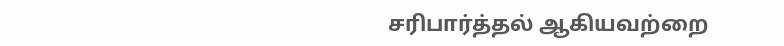சரிபார்த்தல் ஆகியவற்றை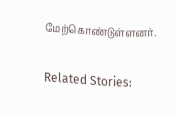மேற்கொண்டுள்ளனர்.

Related Stories: